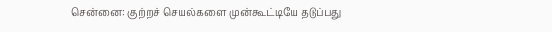சென்னை: குற்றச் செயல்களை முன்கூட்டியே தடுப்பது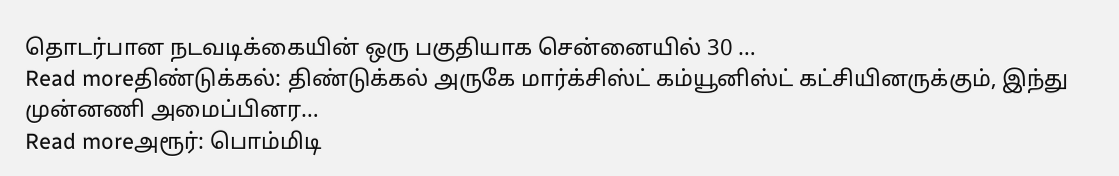தொடர்பான நடவடிக்கையின் ஒரு பகுதியாக சென்னையில் 30 …
Read moreதிண்டுக்கல்: திண்டுக்கல் அருகே மார்க்சிஸ்ட் கம்யூனிஸ்ட் கட்சியினருக்கும், இந்து முன்னணி அமைப்பினர…
Read moreஅரூர்: பொம்மிடி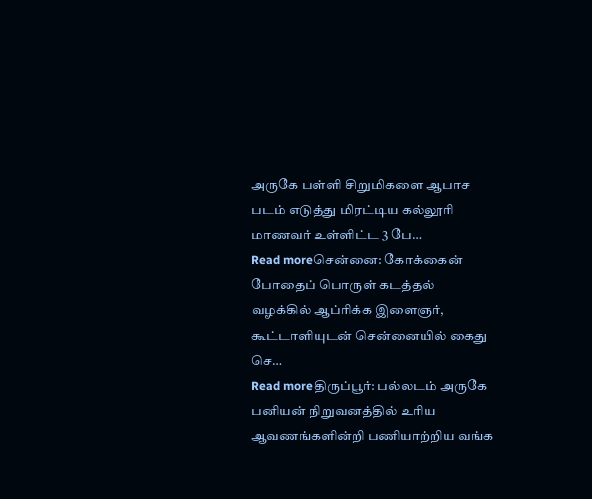அருகே பள்ளி சிறுமிகளை ஆபாச படம் எடுத்து மிரட்டிய கல்லூரி மாணவர் உள்ளிட்ட 3 பே…
Read moreசென்னை: கோக்கைன் போதைப் பொருள் கடத்தல் வழக்கில் ஆப்ரிக்க இளைஞர், கூட்டாளியுடன் சென்னையில் கைது செ…
Read moreதிருப்பூர்: பல்லடம் அருகே பனியன் நிறுவனத்தில் உரிய ஆவணங்களின்றி பணியாற்றிய வங்க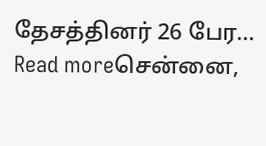தேசத்தினர் 26 பேர…
Read moreசென்னை,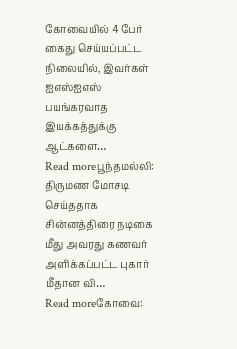கோவையில் 4 பேர் கைது செய்யப்பட்ட நிலையில், இவர்கள் ஐஎஸ்ஐஎஸ் பயங்கரவாத இயக்கத்துக்கு ஆட்களை…
Read moreபூந்தமல்லி: திருமண மோசடி செய்ததாக சின்னத்திரை நடிகை மீது அவரது கணவர் அளிக்கப்பட்ட புகார் மீதான வி…
Read moreகோவை: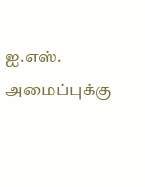ஐ.எஸ். அமைப்புக்கு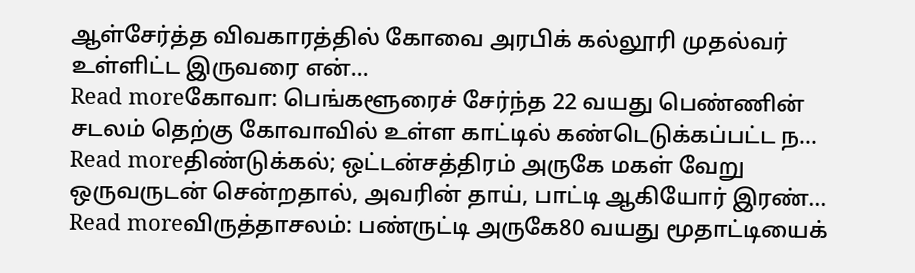ஆள்சேர்த்த விவகாரத்தில் கோவை அரபிக் கல்லூரி முதல்வர் உள்ளிட்ட இருவரை என்…
Read moreகோவா: பெங்களூரைச் சேர்ந்த 22 வயது பெண்ணின் சடலம் தெற்கு கோவாவில் உள்ள காட்டில் கண்டெடுக்கப்பட்ட ந…
Read moreதிண்டுக்கல்; ஒட்டன்சத்திரம் அருகே மகள் வேறு ஒருவருடன் சென்றதால், அவரின் தாய், பாட்டி ஆகியோர் இரண்…
Read moreவிருத்தாசலம்: பண்ருட்டி அருகே80 வயது மூதாட்டியைக்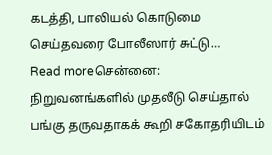கடத்தி, பாலியல் கொடுமை செய்தவரை போலீஸார் சுட்டு…
Read moreசென்னை: நிறுவனங்களில் முதலீடு செய்தால் பங்கு தருவதாகக் கூறி சகோதரியிடம்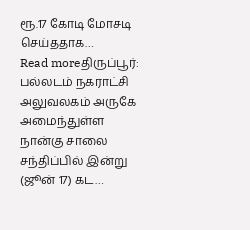ரூ.17 கோடி மோசடி செய்ததாக…
Read moreதிருப்பூர்: பல்லடம் நகராட்சி அலுவலகம் அருகே அமைந்துள்ள நான்கு சாலை சந்திப்பில் இன்று (ஜூன் 17) கட…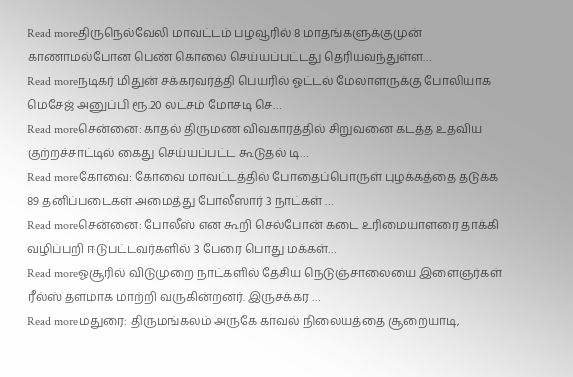Read moreதிருநெல்வேலி மாவட்டம் பழவூரில் 8 மாதங்களுக்குமுன் காணாமல்போன பெண் கொலை செய்யப்பட்டது தெரியவந்துள்ள…
Read moreநடிகர் மிதுன் சக்கரவர்த்தி பெயரில் ஓட்டல் மேலாளருக்கு போலியாக மெசேஜ் அனுப்பி ரூ.20 லட்சம் மோசடி செ…
Read moreசென்னை: காதல் திருமண விவகாரத்தில் சிறுவனை கடத்த உதவிய குற்றச்சாட்டில் கைது செய்யப்பட்ட கூடுதல் டி…
Read moreகோவை: கோவை மாவட்டத்தில் போதைப்பொருள் புழக்கத்தை தடுக்க 89 தனிப்படைகள் அமைத்து போலீஸார் 3 நாட்கள் …
Read moreசென்னை: போலீஸ் என கூறி செல்போன் கடை உரிமையாளரை தாக்கி வழிப்பறி ஈடுபட்டவர்களில் 3 பேரை பொது மக்கள்…
Read moreஓசூரில் விடுமுறை நாட்களில் தேசிய நெடுஞ்சாலையை இளைஞர்கள் ரீல்ஸ் தளமாக மாற்றி வருகின்றனர். இருசக்கர …
Read moreமதுரை: திருமங்கலம் அருகே காவல் நிலையத்தை சூறையாடி,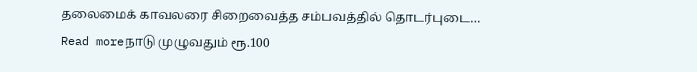தலைமைக் காவலரை சிறைவைத்த சம்பவத்தில் தொடர்புடை…
Read moreநாடு முழுவதும் ரூ.100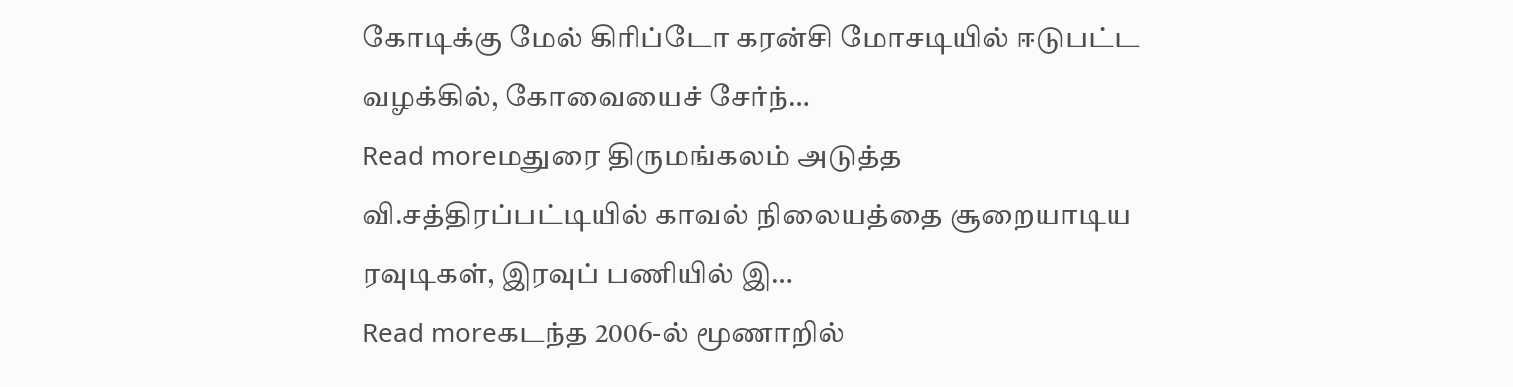கோடிக்கு மேல் கிரிப்டோ கரன்சி மோசடியில் ஈடுபட்ட வழக்கில், கோவையைச் சேர்ந்…
Read moreமதுரை திருமங்கலம் அடுத்த வி.சத்திரப்பட்டியில் காவல் நிலையத்தை சூறையாடிய ரவுடிகள், இரவுப் பணியில் இ…
Read moreகடந்த 2006-ல் மூணாறில்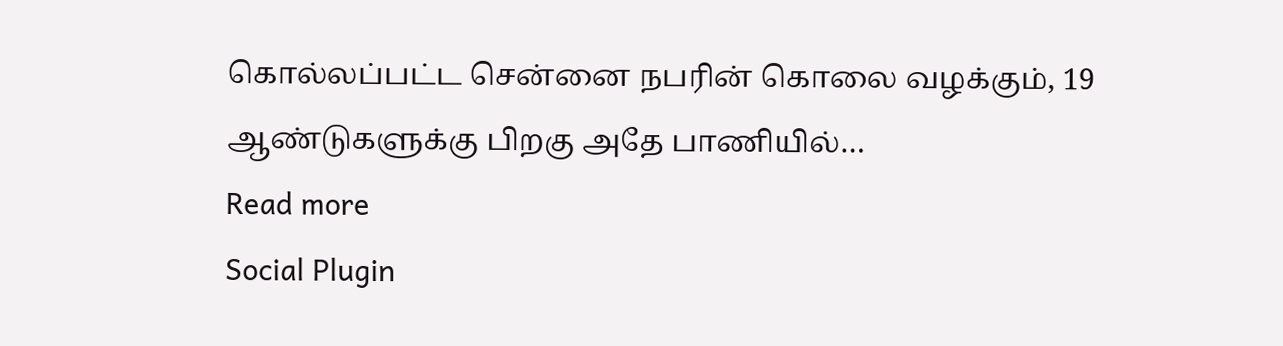கொல்லப்பட்ட சென்னை நபரின் கொலை வழக்கும், 19 ஆண்டுகளுக்கு பிறகு அதே பாணியில்…
Read more
Social Plugin